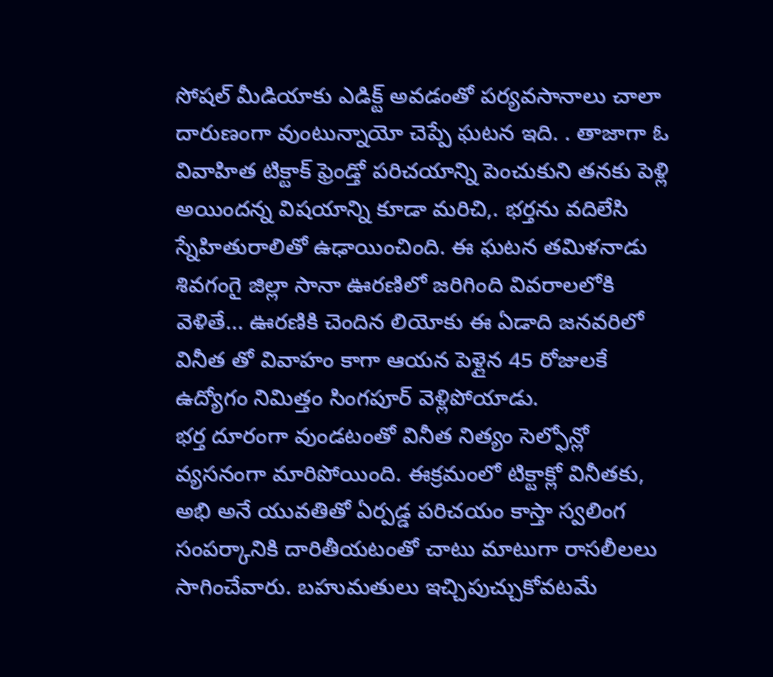సోషల్ మీడియాకు ఎడిక్ట్ అవడంతో పర్యవసానాలు చాలా దారుణంగా వుంటున్నాయో చెప్పే ఘటన ఇది. . తాజాగా ఓ వివాహిత టిక్టాక్ ఫ్రెండ్తో పరిచయాన్ని పెంచుకుని తనకు పెళ్లి అయిందన్న విషయాన్ని కూడా మరిచి,. భర్తను వదిలేసి స్నేహితురాలితో ఉఢాయించింది. ఈ ఘటన తమిళనాడు శివగంగై జిల్లా సానా ఊరణిలో జరిగింది వివరాలలోకి వెళితే... ఊరణికి చెందిన లియోకు ఈ ఏడాది జనవరిలో వినీత తో వివాహం కాగా ఆయన పెళ్లైన 45 రోజులకే ఉద్యోగం నిమిత్తం సింగపూర్ వెళ్లిపోయాడు.
భర్త దూరంగా వుండటంతో వినీత నిత్యం సెల్ఫోన్లో వ్యసనంగా మారిపోయింది. ఈక్రమంలో టిక్టాక్లో వినీతకు, అభి అనే యువతితో ఏర్పడ్డ పరిచయం కాస్తా స్వలింగ సంపర్కానికి దారితీయటంతో చాటు మాటుగా రాసలీలలు సాగించేవారు. బహుమతులు ఇచ్చిపుచ్చుకోవటమే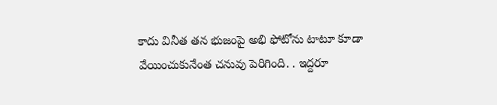కాదు వినీత తన భుజంపై అభి ఫోటోను టాటూ కూడా వేయించుకునేంత చనువు పెరిగింది. . ఇద్దరూ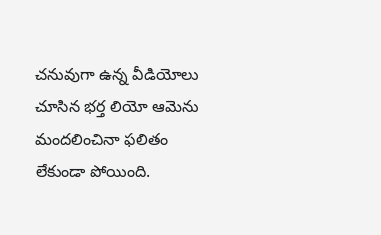చనువుగా ఉన్న వీడియోలు చూసిన భర్త లియో ఆమెను మందలించినా ఫలితం లేకుండా పోయింది.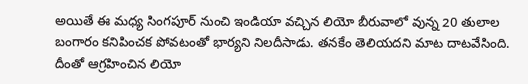అయితే ఈ మధ్య సింగపూర్ నుంచి ఇండియా వచ్చిన లియో బీరువాలో వున్న 20 తులాల బంగారం కనిపించక పోవటంతో భార్యని నిలదీసాడు. తనకేం తెలియదని మాట దాటవేసింది. దీంతో ఆగ్రహించిన లియో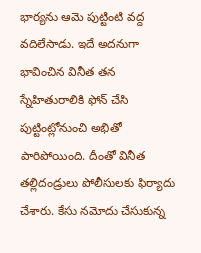భార్యను ఆమె పుట్టింటి వద్ద వదిలేసాడు. ఇదే అదనుగా భావించిన వినీత తన స్నేహితురాలికి ఫోన్ చేసి పుట్టింట్లోనుంచి అభితో పారిపోయింది. దీంతో వినీత తల్లిదండ్రులు పోలీసులకు ఫిర్యాదు చేశారు. కేసు నమోదు చేసుకున్న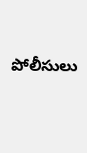పోలీసులు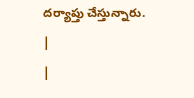దర్యాప్తు చేస్తున్నారు.
|
|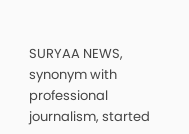SURYAA NEWS, synonym with professional journalism, started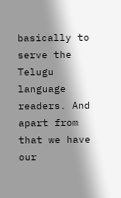basically to serve the Telugu language readers. And apart from that we have our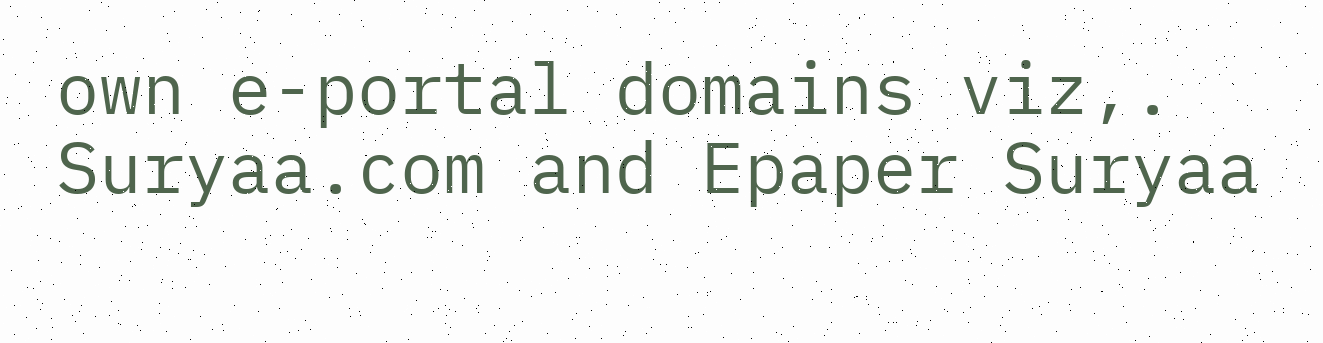own e-portal domains viz,. Suryaa.com and Epaper Suryaa